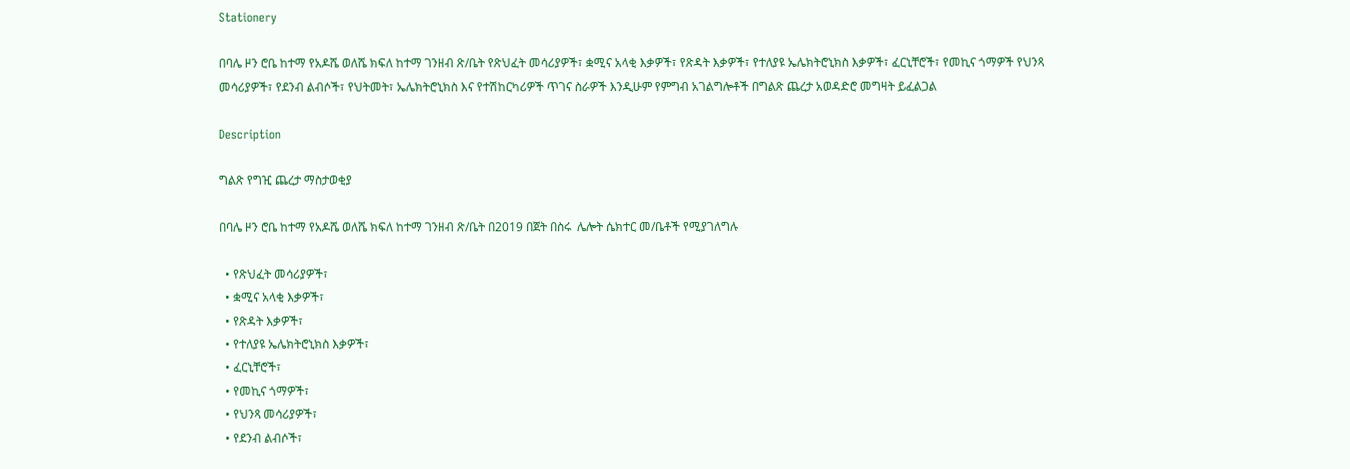Stationery

በባሌ ዞን ሮቤ ከተማ የአዶሼ ወለሼ ክፍለ ከተማ ገንዘብ ጽ/ቤት የጽህፈት መሳሪያዎች፣ ቋሚና አላቂ እቃዎች፣ የጽዳት እቃዎች፣ የተለያዩ ኤሌክትሮኒክስ እቃዎች፣ ፈርኒቸሮች፣ የመኪና ጎማዎች የህንጻ መሳሪያዎች፣ የደንብ ልብሶች፣ የህትመት፣ ኤሌክትሮኒክስ እና የተሽከርካሪዎች ጥገና ስራዎች እንዲሁም የምግብ አገልግሎቶች በግልጽ ጨረታ አወዳድሮ መግዛት ይፈልጋል

Description

ግልጽ የግዢ ጨረታ ማስታወቂያ

በባሌ ዞን ሮቤ ከተማ የአዶሼ ወለሼ ክፍለ ከተማ ገንዘብ ጽ/ቤት በ2019 በጀት በስሩ  ሌሎት ሴክተር መ/ቤቶች የሚያገለግሉ

  • የጽህፈት መሳሪያዎች፣
  • ቋሚና አላቂ እቃዎች፣
  • የጽዳት እቃዎች፣
  • የተለያዩ ኤሌክትሮኒክስ እቃዎች፣
  • ፈርኒቸሮች፣
  • የመኪና ጎማዎች፣
  • የህንጻ መሳሪያዎች፣
  • የደንብ ልብሶች፣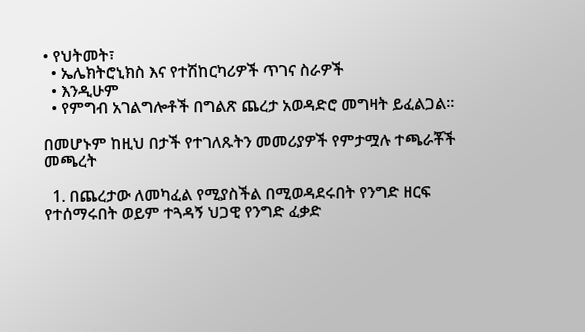• የህትመት፣
  • ኤሌክትሮኒክስ እና የተሽከርካሪዎች ጥገና ስራዎች
  • እንዲሁም
  • የምግብ አገልግሎቶች በግልጽ ጨረታ አወዳድሮ መግዛት ይፈልጋል።

በመሆኑም ከዚህ በታች የተገለጹትን መመሪያዎች የምታሟሉ ተጫራቾች መጫረት

  1. በጨረታው ለመካፈል የሚያስችል በሚወዳደሩበት የንግድ ዘርፍ የተሰማሩበት ወይም ተጓዳኝ ህጋዊ የንግድ ፈቃድ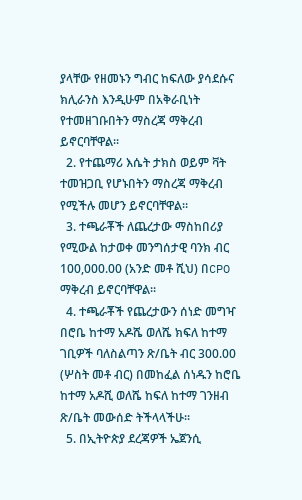ያላቸው የዘመኑን ግብር ከፍለው ያሳደሱና ክሊራንስ እንዲሁም በአቅራቢነት የተመዘገቡበትን ማስረጃ ማቅረብ ይኖርባቸዋል።
  2. የተጨማሪ እሴት ታክስ ወይም ቫት ተመዝጋቢ የሆኑበትን ማስረጃ ማቅረብ የሚችሉ መሆን ይኖርባቸዋል።
  3. ተጫራቾች ለጨረታው ማስከበሪያ የሚውል ከታወቀ መንግሰታዊ ባንክ ብር 100,000.00 (አንድ መቶ ሺህ) በCPO ማቅረብ ይኖርባቸዋል።
  4. ተጫራቾች የጨረታውን ሰነድ መግዣ በሮቤ ከተማ አዶሼ ወለሼ ክፍለ ከተማ ገቢዎች ባለስልጣን ጽ/ቤት ብር 300.00 (ሦስት መቶ ብር) በመከፈል ሰነዱን ከሮቤ ከተማ አዶሺ ወለሼ ከፍለ ከተማ ገንዘብ ጽ/ቤት መውሰድ ትችላላችሁ።
  5. በኢትዮጵያ ደረጃዎች ኤጀንሲ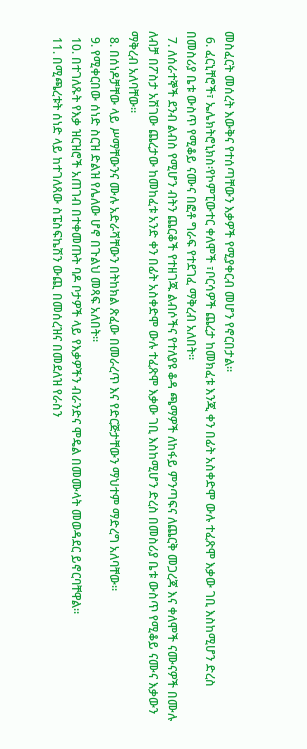መስፈርት መሰረት እውቅና የተሰጣቸውን እቃዎች የሚያቀርብ መሆን የኖርበታል።
  6. ፈርኒቸሮች፣ ኤሌክትሮኒክስ፡የኮምፒውተር ቀለሞች ፣ቦርሳዎች ጨረታ ከመክፈቱ እንጂ ቀን በፊት አስቀድሞ ውሉ ተፈጽሞ እቃው ገቢ እስከሚሆን ድረስ በመስሪያ ቤቱ ውስጥ የሚቆይ ናሙና በፎቶ ግራፍ የተደገፈ ማቅረብ አለበት።
  7. ለሰራተኞች ደንብ ልብስ የሚሆን ብትን ጨርቆች የተዘገጁ ልብሶችና የተለያዩ ቆዳ ጫማዎች ለከፋይ ምንጣፍና ለጨርቅ መጋረጃ እና ቀለሞች ናሙናዎች በሙሉ ለብቻ በፖስታ አሽገው ጨረታው ከመከፈቱ አንድ ቀን በፊት አስቀድሞ ውሉ ተፈጽሞ እቃው ገቢ እስከሚሆን ድረስ በመስሪያ ቤቱ ውስጥ የሚቆይ ናሙና እቃውን ማቅረብ አለባቸው።
  8. በሰነዶቻቸው ላይ ሥማቸውንና ሙሉ አድራሻቸውን በትከክል ጽፈው በመራረጥ እና የድርጅታቸውን ማህተም ማድረግ አለባቸው።
  9. የሚቀርበው ሰነድ ስርዝ ድልዝ የሌለው ሆኖ በጉልህ መጻፍ አለበት።
  10. በተገለጹት የእቃ ዝርዝሮች አጠገብ በተቀመጡት ባዶ ቦታዎች ላይ የእቃዎችን ብራንድና ሞዴል በመሙላት መወዳደር ይኖርባቸዋል።
  11. በሚጫረቱት ሰነድ ላይ ከተገለጸው ስፔስፍኬሽን ውጪ በመሰረዝና በመደለዝ የራስን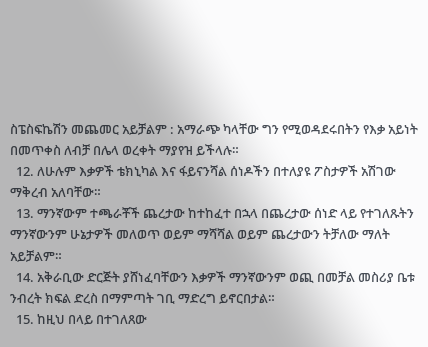ስፔስፍኬሽን መጨመር አይቻልም : አማራጭ ካላቸው ግን የሚወዳደሩበትን የእቃ አይነት በመጥቀስ ለብቻ በሌላ ወረቀት ማያየዝ ይችላሉ።
  12. ለሁሉም እቃዎች ቴክኒካል እና ፋይናንሻል ሰነዶችን በተለያዩ ፖስታዎች አሽገው ማቅረብ አለባቸው።
  13. ማንኛውም ተጫራቾች ጨረታው ከተከፈተ በኋላ በጨረታው ሰነድ ላይ የተገለጹትን ማንኛውንም ሁኔታዎች መለወጥ ወይም ማሻሻል ወይም ጨረታውን ትቻለው ማለት አይቻልም።
  14. አቅራቢው ድርጅት ያሸነፈባቸውን እቃዎች ማንኛውንም ወጪ በመቻል መስሪያ ቤቱ ንብረት ክፍል ድረስ በማምጣት ገቢ ማድረግ ይኖርበታል።
  15. ከዚህ በላይ በተገለጸው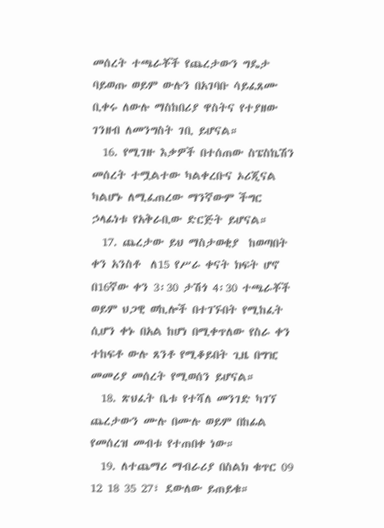መሰረት ተጫራቾች የጨረታውን ግዴታ ባይወጡ ወይም ውሉን በአገባቡ ሳይፈጸሙ ቢቀሩ ለውሉ ማስከበሪያ ዋስትና የተያዘው ገንዘብ ለመንግስት ገቢ ይሆናል።
  16. የሚገዙ እቃዎች በተሰጠው ስፔስኬሽን መሰረት ተሟልተው ካልቀረቡና ኦሪጂናል ካልሆኑ ለሚፈጠረው ማንኛውም ችግር ኃላፊነቱ የአቅራቢው ድርጅት ይሆናል።
  17. ጨረታው ይህ ማስታወቂያ  ከወጣበት ቀን አንስቶ  ለ15 የሥራ ቀናት ክፍት ሆኖ በ16ኛው ቀን 3፡30 ታሽጎ 4፡30 ተጫራቾች ወይም ህጋዊ ወኪሎች በተገኙበት የሚከፈት ሲሆን ቀኑ በአል ከሆነ በሚቀጥለው የስራ ቀን ተከፍቶ ውሉ ጸንቶ የሚቆይበት ጊዜ በግዢ መመሪያ መሰረት የሚወሰን ይሆናል።
  18. ጽህፈት ቤቱ የተሻለ መንገድ ካገኘ ጨረታውን ሙሉ በሙሉ ወይም በከፊል የመሰረዝ መብቱ የተጠበቀ ነው።
  19. ለተጨማሪ ማብራሪያ በስልክ ቁጥር 09 12 18 35 27፣ ደውለው ይጠይቁ።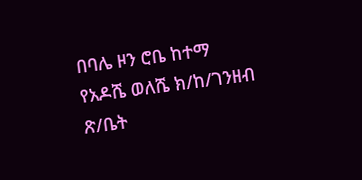በባሌ ዞን ሮቤ ከተማ የአዶሼ ወለሼ ክ/ከ/ገንዘብ ጽ/ቤት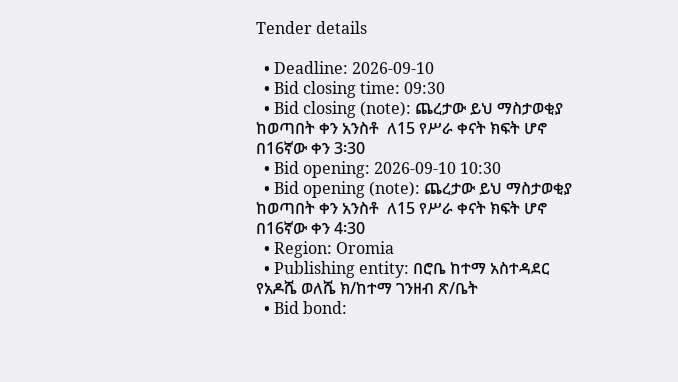Tender details

  • Deadline: 2026-09-10
  • Bid closing time: 09:30
  • Bid closing (note): ጨረታው ይህ ማስታወቂያ  ከወጣበት ቀን አንስቶ  ለ15 የሥራ ቀናት ክፍት ሆኖ በ16ኛው ቀን 3፡30
  • Bid opening: 2026-09-10 10:30
  • Bid opening (note): ጨረታው ይህ ማስታወቂያ  ከወጣበት ቀን አንስቶ  ለ15 የሥራ ቀናት ክፍት ሆኖ በ16ኛው ቀን 4፡30
  • Region: Oromia
  • Publishing entity: በሮቤ ከተማ አስተዳደር የአዶሼ ወለሼ ክ/ከተማ ገንዘብ ጽ/ቤት
  • Bid bond: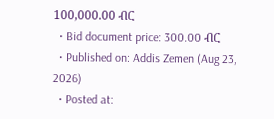100,000.00 ብር
  • Bid document price: 300.00 ብር
  • Published on: Addis Zemen (Aug 23, 2026)
  • Posted at: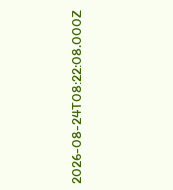2026-08-24T08:22:08.000Z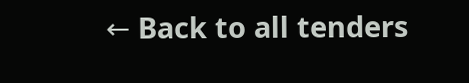← Back to all tenders